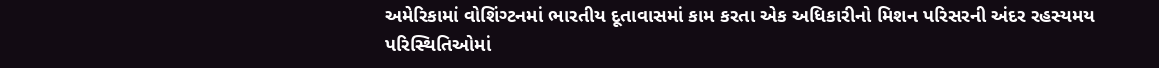અમેરિકામાં વોશિંગ્ટનમાં ભારતીય દૂતાવાસમાં કામ કરતા એક અધિકારીનો મિશન પરિસરની અંદર રહસ્યમય પરિસ્થિતિઓમાં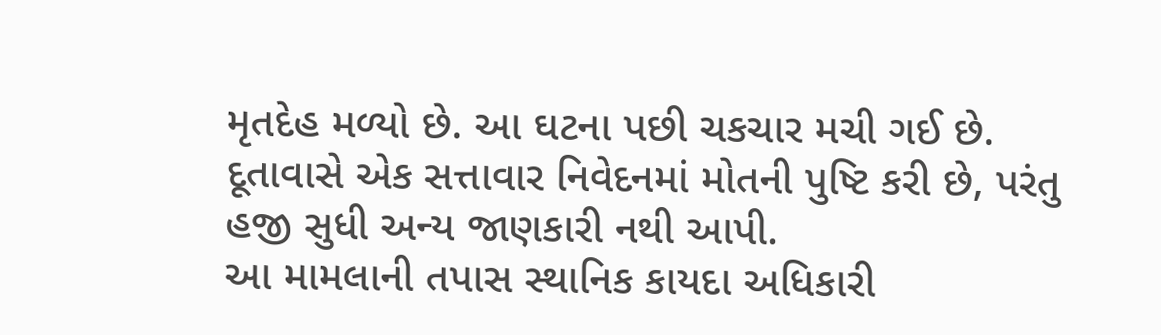મૃતદેહ મળ્યો છે. આ ઘટના પછી ચકચાર મચી ગઈ છે. દૂતાવાસે એક સત્તાવાર નિવેદનમાં મોતની પુષ્ટિ કરી છે, પરંતુ હજી સુધી અન્ય જાણકારી નથી આપી.
આ મામલાની તપાસ સ્થાનિક કાયદા અધિકારી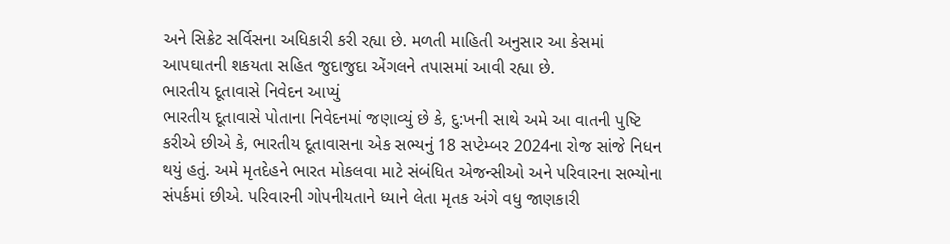અને સિક્રેટ સર્વિસના અધિકારી કરી રહ્યા છે. મળતી માહિતી અનુસાર આ કેસમાં આપઘાતની શકયતા સહિત જુદાજુદા એંગલને તપાસમાં આવી રહ્યા છે.
ભારતીય દૂતાવાસે નિવેદન આપ્યું
ભારતીય દૂતાવાસે પોતાના નિવેદનમાં જણાવ્યું છે કે, દુ:ખની સાથે અમે આ વાતની પુષ્ટિ કરીએ છીએ કે, ભારતીય દૂતાવાસના એક સભ્યનું 18 સપ્ટેમ્બર 2024ના રોજ સાંજે નિધન થયું હતું. અમે મૃતદેહને ભારત મોકલવા માટે સંબંધિત એજન્સીઓ અને પરિવારના સભ્યોના સંપર્કમાં છીએ. પરિવારની ગોપનીયતાને ધ્યાને લેતા મૃતક અંગે વધુ જાણકારી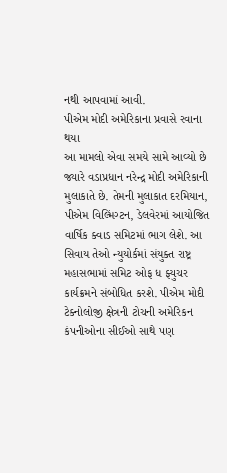નથી આપવામાં આવી.
પીએમ મોદી અમેરિકાના પ્રવાસે રવાના થયા
આ મામલો એવા સમયે સામે આવ્યો છે જ્યારે વડાપ્રધાન નરેન્દ્ર મોદી અમેરિકાની મુલાકાતે છે. તેમની મુલાકાત દરમિયાન, પીએમ વિલ્મિંગ્ટન, ડેલવેરમાં આયોજિત વાર્ષિક ક્વાડ સમિટમાં ભાગ લેશે. આ સિવાય તેઓ ન્યુયોર્કમાં સંયુક્ત રાષ્ટ્ર મહાસભામાં સમિટ ઓફ ધ ફ્યુચર કાર્યક્રમને સંબોધિત કરશે. પીએમ મોદી ટેક્નોલોજી ક્ષેત્રની ટોચની અમેરિકન કંપનીઓના સીઈઓ સાથે પણ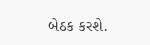બેઠક કરશે.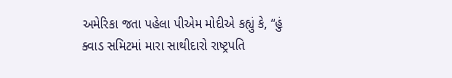અમેરિકા જતા પહેલા પીએમ મોદીએ કહ્યું કે, “હું ક્વાડ સમિટમાં મારા સાથીદારો રાષ્ટ્રપતિ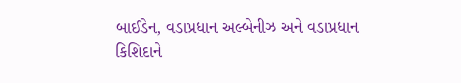બાઈડેન, વડાપ્રધાન અલ્બેનીઝ અને વડાપ્રધાન કિશિદાને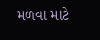મળવા માટે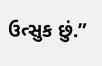ઉત્સુક છું.”